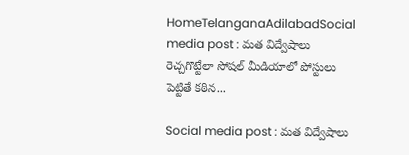HomeTelanganaAdilabadSocial media post : మత విద్వేషాలు రెచ్చగొట్టేలా సోషల్ మీడియాలో పోస్టులు పెట్టితే కఠిన...

Social media post : మత విద్వేషాలు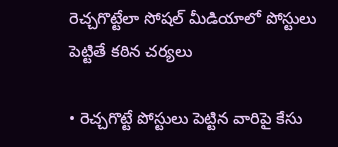రెచ్చగొట్టేలా సోషల్ మీడియాలో పోస్టులు పెట్టితే కఠిన చర్యలు

• రెచ్చగొట్టే పోస్టులు పెట్టిన వారిపై కేసు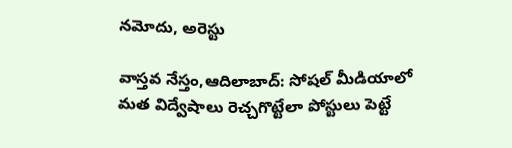నమోదు, అరెస్టు

వాస్తవ నేస్తం,ఆదిలాబాద్: సోషల్ మీడియాలో మత విద్వేషాలు రెచ్చగొట్టేలా పోస్టులు పెట్టే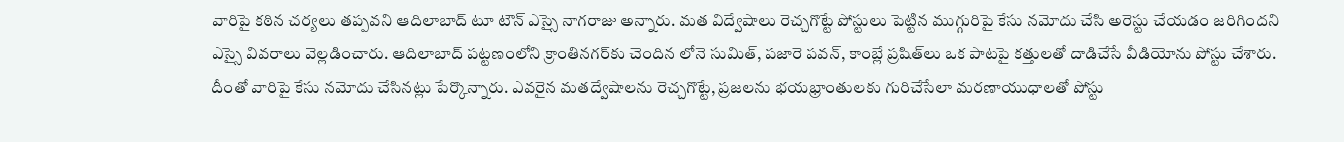వారిపై కఠిన చర్యలు తప్పవని ఆదిలాబాద్ టూ టౌన్ ఎస్సై నాగరాజు అన్నారు. మత విద్వేషాలు రెచ్చగొట్టే పోస్టులు పెట్టిన ముగ్గురిపై కేసు నమోదు చేసి అరెస్టు చేయడం జరిగిందని ఎస్సై వివరాలు వెల్లడించారు. ఆదిలాబాద్‌ పట్టణంలోని క్రాంతినగర్‌కు చెందిన లోనె సుమిత్, పజారె పవన్, కాంబ్లే ప్రషిత్‌లు ఒక పాటపై కత్తులతో దాడిచేసే వీడియోను పోస్టు చేశారు. దీంతో వారిపై కేసు నమోదు చేసినట్లు పేర్కొన్నారు. ఎవరైన మతద్వేషాలను రెచ్చగొట్టే, ప్రజలను భయభ్రాంతులకు గురిచేసేలా మరణాయుధాలతో పోస్టు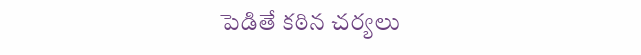పెడితే కఠిన చర్యలు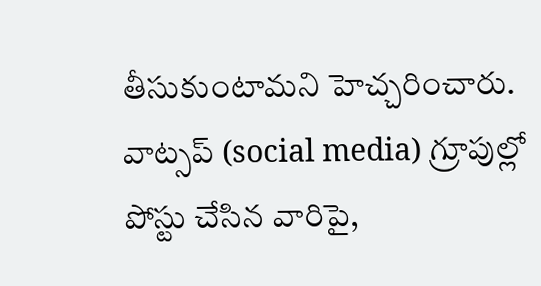తీసుకుంటామని హెచ్చరించారు. వాట్సప్‌ (social media) గ్రూపుల్లో పోస్టు చేసిన వారిపై,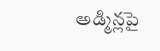అడ్మిన్లపై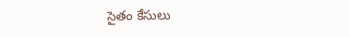సైతం కేసులు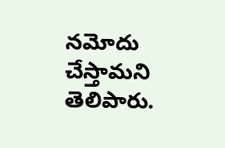నమోదు చేస్తామని తెలిపారు.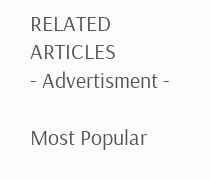RELATED ARTICLES
- Advertisment -

Most Popular